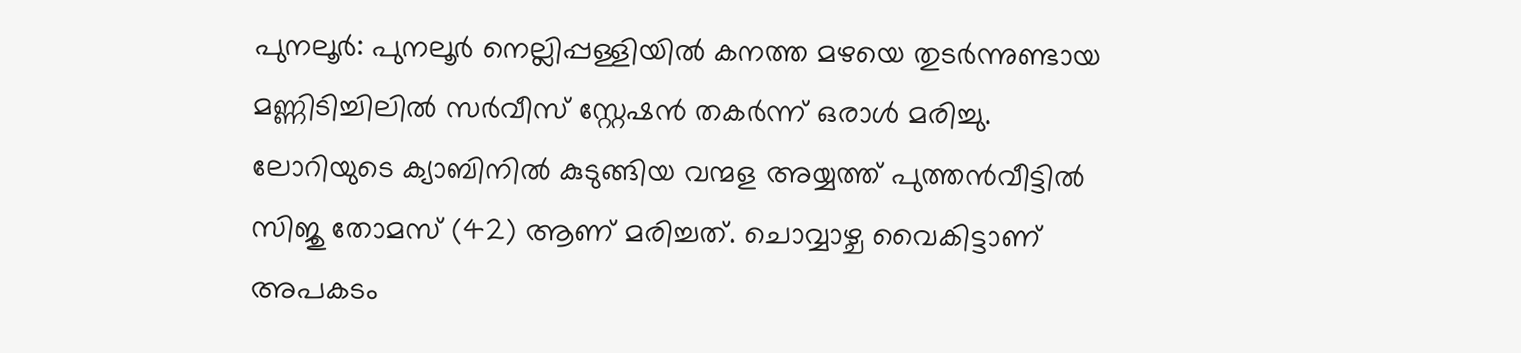പുനലൂർ: പുനലൂർ നെല്ലിപ്പള്ളിയിൽ കനത്ത മഴയെ തുടർന്നുണ്ടായ മണ്ണിടിച്ചിലിൽ സർവീസ് സ്റ്റേഷൻ തകർന്ന് ഒരാൾ മരിച്ചു. ലോറിയുടെ ക്യാബിനിൽ കുടുങ്ങിയ വന്മള അയ്യത്ത് പുത്തൻവീട്ടിൽ സിജു തോമസ് (42) ആണ് മരിച്ചത്. ചൊവ്വാഴ്ച വൈകിട്ടാണ് അപകടം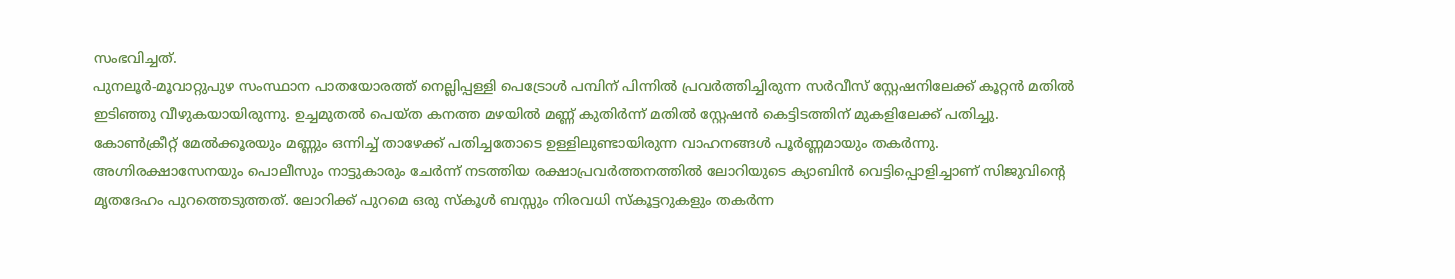സംഭവിച്ചത്.
പുനലൂർ-മൂവാറ്റുപുഴ സംസ്ഥാന പാതയോരത്ത് നെല്ലിപ്പള്ളി പെട്രോൾ പമ്പിന് പിന്നിൽ പ്രവർത്തിച്ചിരുന്ന സർവീസ് സ്റ്റേഷനിലേക്ക് കൂറ്റൻ മതിൽ ഇടിഞ്ഞു വീഴുകയായിരുന്നു. ഉച്ചമുതൽ പെയ്ത കനത്ത മഴയിൽ മണ്ണ് കുതിർന്ന് മതിൽ സ്റ്റേഷൻ കെട്ടിടത്തിന് മുകളിലേക്ക് പതിച്ചു. കോൺക്രീറ്റ് മേൽക്കൂരയും മണ്ണും ഒന്നിച്ച് താഴേക്ക് പതിച്ചതോടെ ഉള്ളിലുണ്ടായിരുന്ന വാഹനങ്ങൾ പൂർണ്ണമായും തകർന്നു.
അഗ്നിരക്ഷാസേനയും പൊലീസും നാട്ടുകാരും ചേർന്ന് നടത്തിയ രക്ഷാപ്രവർത്തനത്തിൽ ലോറിയുടെ ക്യാബിൻ വെട്ടിപ്പൊളിച്ചാണ് സിജുവിന്റെ മൃതദേഹം പുറത്തെടുത്തത്. ലോറിക്ക് പുറമെ ഒരു സ്കൂൾ ബസ്സും നിരവധി സ്കൂട്ടറുകളും തകർന്ന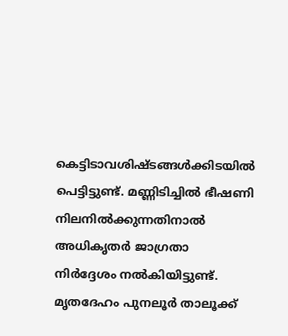കെട്ടിടാവശിഷ്ടങ്ങൾക്കിടയിൽ പെട്ടിട്ടുണ്ട്. മണ്ണിടിച്ചിൽ ഭീഷണി നിലനിൽക്കുന്നതിനാൽ അധികൃതർ ജാഗ്രതാ നിർദ്ദേശം നൽകിയിട്ടുണ്ട്. മൃതദേഹം പുനലൂർ താലൂക്ക്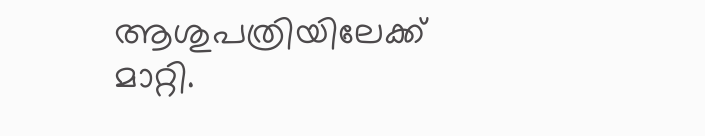ആശുപത്രിയിലേക്ക് മാറ്റി.